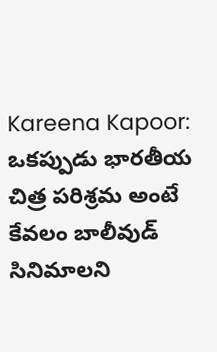Kareena Kapoor: ఒకప్పుడు భారతీయ చిత్ర పరిశ్రమ అంటే కేవలం బాలీవుడ్ సినిమాలని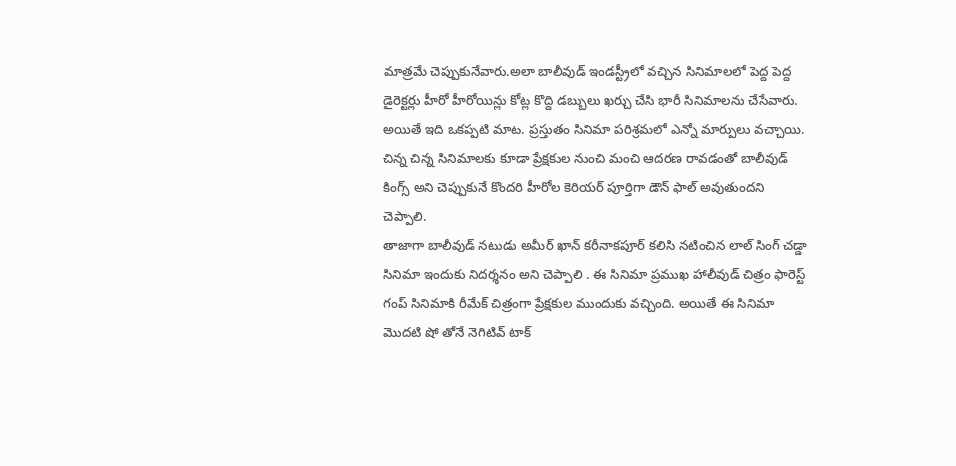మాత్రమే చెప్పుకునేవారు.అలా బాలీవుడ్ ఇండస్ట్రీలో వచ్చిన సినిమాలలో పెద్ద పెద్ద డైరెక్టర్లు హీరో హీరోయిన్లు కోట్ల కొద్ది డబ్బులు ఖర్చు చేసి భారీ సినిమాలను చేసేవారు. అయితే ఇది ఒకప్పటి మాట. ప్రస్తుతం సినిమా పరిశ్రమలో ఎన్నో మార్పులు వచ్చాయి. చిన్న చిన్న సినిమాలకు కూడా ప్రేక్షకుల నుంచి మంచి ఆదరణ రావడంతో బాలీవుడ్ కింగ్స్ అని చెప్పుకునే కొందరి హీరోల కెరియర్ పూర్తిగా డౌన్ ఫాల్ అవుతుందని చెప్పాలి.
తాజాగా బాలీవుడ్ నటుడు అమీర్ ఖాన్ కరీనాకపూర్ కలిసి నటించిన లాల్ సింగ్ చడ్డా సినిమా ఇందుకు నిదర్శనం అని చెప్పాలి . ఈ సినిమా ప్రముఖ హాలీవుడ్ చిత్రం ఫారెస్ట్ గంప్ సినిమాకి రీమేక్ చిత్రంగా ప్రేక్షకుల ముందుకు వచ్చింది. అయితే ఈ సినిమా మొదటి షో తోనే నెగిటివ్ టాక్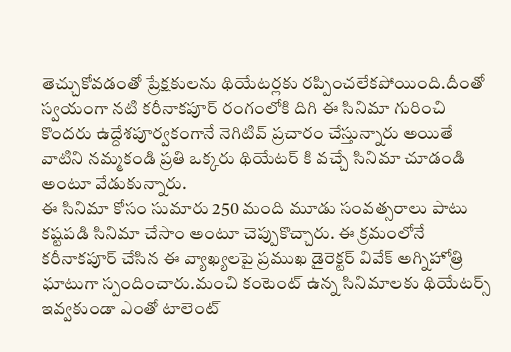తెచ్చుకోవడంతో ప్రేక్షకులను థియేటర్లకు రప్పించలేకపోయింది.దీంతో స్వయంగా నటి కరీనాకపూర్ రంగంలోకి దిగి ఈ సినిమా గురించి కొందరు ఉద్దేశపూర్వకంగానే నెగిటివ్ ప్రచారం చేస్తున్నారు అయితే వాటిని నమ్మకండి ప్రతి ఒక్కరు థియేటర్ కి వచ్చే సినిమా చూడండి అంటూ వేడుకున్నారు.
ఈ సినిమా కోసం సుమారు 250 మంది మూడు సంవత్సరాలు పాటు కష్టపడి సినిమా చేసాం అంటూ చెప్పుకొచ్చారు. ఈ క్రమంలోనే కరీనాకపూర్ చేసిన ఈ వ్యాఖ్యలపై ప్రముఖ డైరెక్టర్ వివేక్ అగ్నిహోత్రి ఘాటుగా స్పందించారు.మంచి కంటెంట్ ఉన్న సినిమాలకు థియేటర్స్ ఇవ్వకుండా ఎంతో టాలెంట్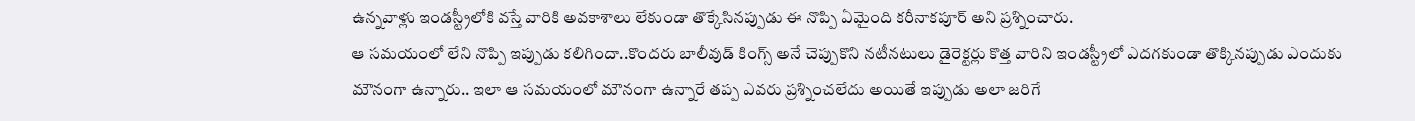ఉన్నవాళ్లు ఇండస్ట్రీలోకి వస్తే వారికి అవకాశాలు లేకుండా తొక్కేసినప్పుడు ఈ నొప్పి ఏమైంది కరీనాకపూర్ అని ప్రశ్నించారు.
ఆ సమయంలో లేని నొప్పి ఇప్పుడు కలిగిందా..కొందరు బాలీవుడ్ కింగ్స్ అనే చెప్పుకొని నటీనటులు డైరెక్టర్లు కొత్త వారిని ఇండస్ట్రీలో ఎదగకుండా తొక్కినప్పుడు ఎందుకు మౌనంగా ఉన్నారు.. ఇలా ఆ సమయంలో మౌనంగా ఉన్నారే తప్ప ఎవరు ప్రశ్నించలేదు అయితే ఇప్పుడు అలా జరిగే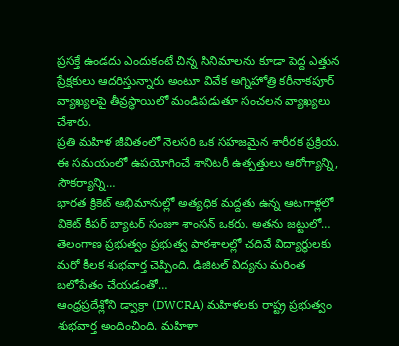ప్రసక్తే ఉండదు ఎందుకంటే చిన్న సినిమాలను కూడా పెద్ద ఎత్తున ప్రేక్షకులు ఆదరిస్తున్నారు అంటూ వివేక అగ్నిహోత్రి కరీనాకపూర్ వ్యాఖ్యలపై తీవ్రస్థాయిలో మండిపడుతూ సంచలన వ్యాఖ్యలు చేశారు.
ప్రతి మహిళ జీవితంలో నెలసరి ఒక సహజమైన శారీరక ప్రక్రియ. ఈ సమయంలో ఉపయోగించే శానిటరీ ఉత్పత్తులు ఆరోగ్యాన్ని, సౌకర్యాన్ని…
భారత క్రికెట్ అభిమానుల్లో అత్యధిక మద్దతు ఉన్న ఆటగాళ్లలో వికెట్ కీపర్ బ్యాటర్ సంజూ శాంసన్ ఒకరు. అతను జట్టులో…
తెలంగాణ ప్రభుత్వం ప్రభుత్వ పాఠశాలల్లో చదివే విద్యార్థులకు మరో కీలక శుభవార్త చెప్పింది. డిజిటల్ విద్యను మరింత బలోపేతం చేయడంతో…
ఆంధ్రప్రదేశ్లోని డ్వాక్రా (DWCRA) మహిళలకు రాష్ట్ర ప్రభుత్వం శుభవార్త అందించింది. మహిళా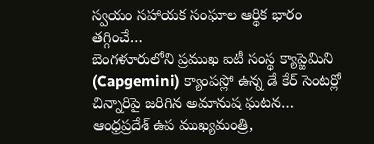స్వయం సహాయక సంఘాల ఆర్థిక భారం తగ్గించే…
బెంగళూరులోని ప్రముఖ ఐటీ సంస్థ క్యాప్జెమిని (Capgemini) క్యాంపస్లో ఉన్న డే కేర్ సెంటర్లో చిన్నారిపై జరిగిన అమానుష ఘటన…
ఆంధ్రప్రదేశ్ ఉప ముఖ్యమంత్రి,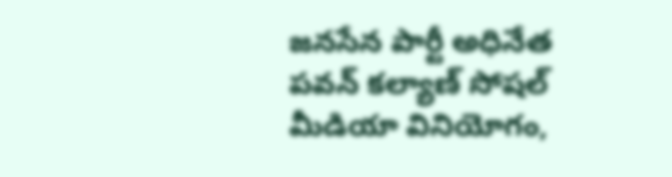జనసేన పార్టీ అధినేత పవన్ కల్యాణ్ సోషల్ మీడియా వినియోగం,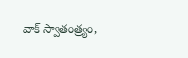వాక్ స్వాతంత్ర్యం,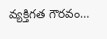వ్యక్తిగత గౌరవం…